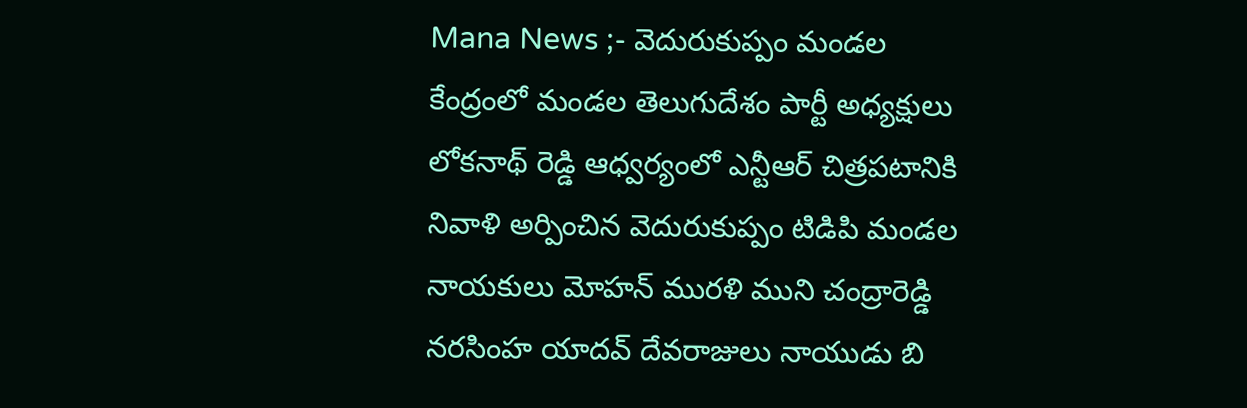Mana News ;- వెదురుకుప్పం మండల కేంద్రంలో మండల తెలుగుదేశం పార్టీ అధ్యక్షులు లోకనాథ్ రెడ్డి ఆధ్వర్యంలో ఎన్టీఆర్ చిత్రపటానికి నివాళి అర్పించిన వెదురుకుప్పం టిడిపి మండల నాయకులు మోహన్ మురళి ముని చంద్రారెడ్డి నరసింహ యాదవ్ దేవరాజులు నాయుడు బి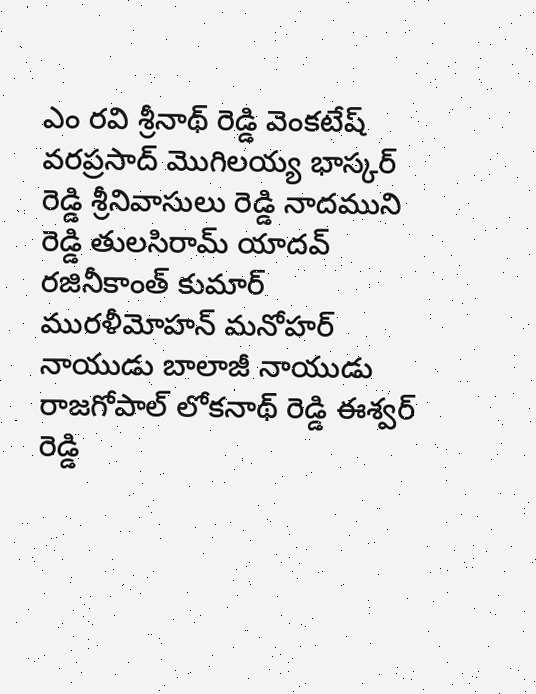ఎం రవి శ్రీనాథ్ రెడ్డి వెంకటేష్ వరప్రసాద్ మొగిలయ్య భాస్కర్ రెడ్డి శ్రీనివాసులు రెడ్డి నాదముని రెడ్డి తులసిరామ్ యాదవ్ రజినీకాంత్ కుమార్ మురళీమోహన్ మనోహర్ నాయుడు బాలాజీ నాయుడు రాజగోపాల్ లోకనాథ్ రెడ్డి ఈశ్వర్ రెడ్డి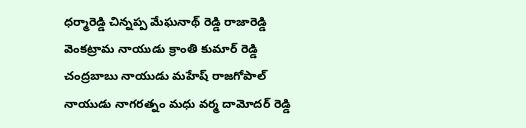ధర్మారెడ్డి చిన్నప్ప మేఘనాథ్ రెడ్డి రాజారెడ్డి వెంకట్రామ నాయుడు క్రాంతి కుమార్ రెడ్డి చంద్రబాబు నాయుడు మహేష్ రాజగోపాల్ నాయుడు నాగరత్నం మధు వర్మ దామోదర్ రెడ్డి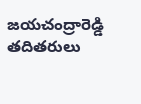జయచంద్రారెడ్డి తదితరులు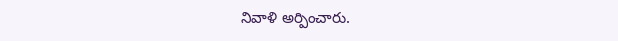నివాళి అర్పించారు.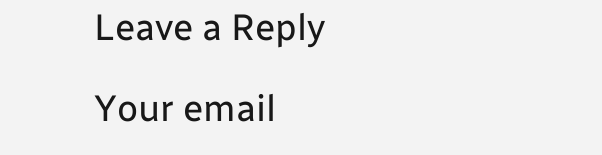Leave a Reply

Your email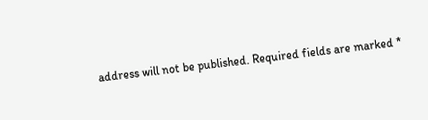address will not be published. Required fields are marked *